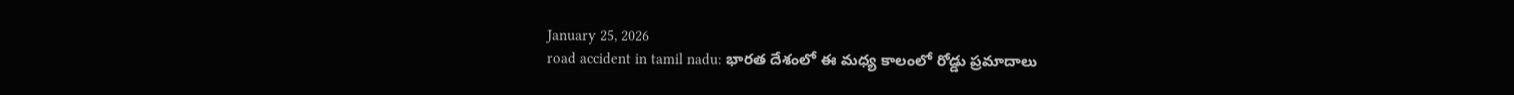January 25, 2026
road accident in tamil nadu: భారత దేశంలో ఈ మధ్య కాలంలో రోడ్డు ప్రమాదాలు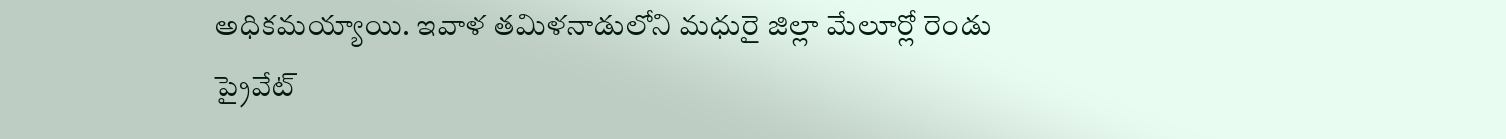అధికమయ్యాయి. ఇవాళ తమిళనాడులోని మధురై జిల్లా మేలూర్లో రెండు ప్రైవేట్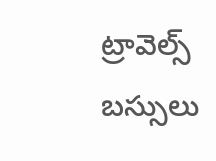ట్రావెల్స్ బస్సులు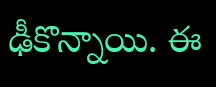ఢీకొన్నాయి. ఈ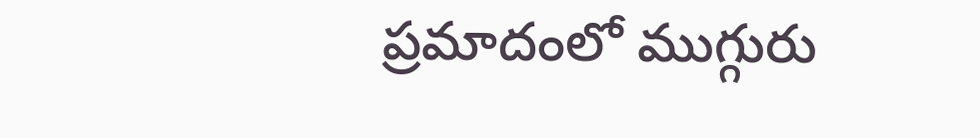ప్రమాదంలో ముగ్గురు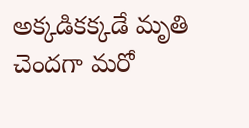అక్కడికక్కడే మృతి చెందగా మరో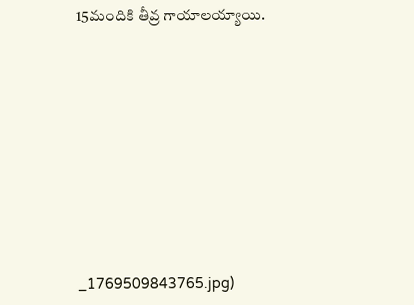15మందికి తీవ్ర గాయాలయ్యాయి.










_1769509843765.jpg)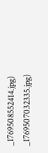_1769508552414.jpg)
_1769507032335.jpg)